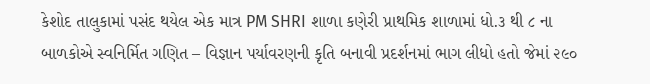કેશોદ તાલુકામાં પસંદ થયેલ એક માત્ર PM SHRI શાળા કણેરી પ્રાથમિક શાળામાં ધો.૩ થી ૮ ના બાળકોએ સ્વનિર્મિત ગણિત – વિજ્ઞાન પર્યાવરણની કૃતિ બનાવી પ્રદર્શનમાં ભાગ લીધો હતો જેમાં ૨૯૦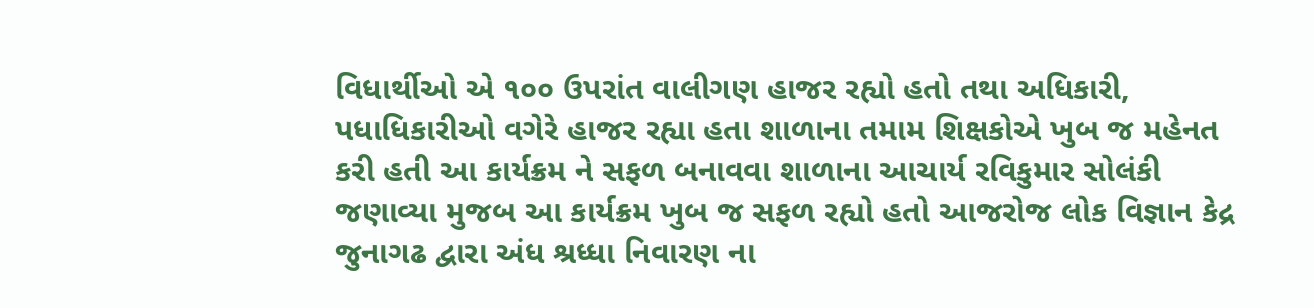વિધાર્થીઓ એ ૧૦૦ ઉપરાંત વાલીગણ હાજર રહ્યો હતો તથા અધિકારી, પધાધિકારીઓ વગેરે હાજર રહ્યા હતા શાળાના તમામ શિક્ષકોએ ખુબ જ મહેનત કરી હતી આ કાર્યક્રમ ને સફળ બનાવવા શાળાના આચાર્ય રવિકુમાર સોલંકી જણાવ્યા મુજબ આ કાર્યક્રમ ખુબ જ સફળ રહ્યો હતો આજરોજ લોક વિજ્ઞાન કેદ્ર જુનાગઢ દ્વારા અંધ શ્રધ્ધા નિવારણ ના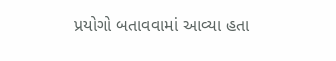પ્રયોગો બતાવવામાં આવ્યા હતા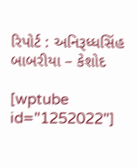રિપોર્ટ : અનિરૂધ્ધસિંહ બાબરીયા – કેશોદ

[wptube id="1252022"]